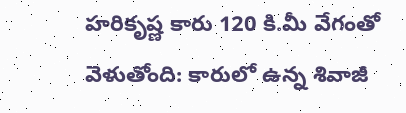హరికృష్ణ కారు 120 కి.మీ వేగంతో వెళుతోంది: కారులో ఉన్న శివాజీ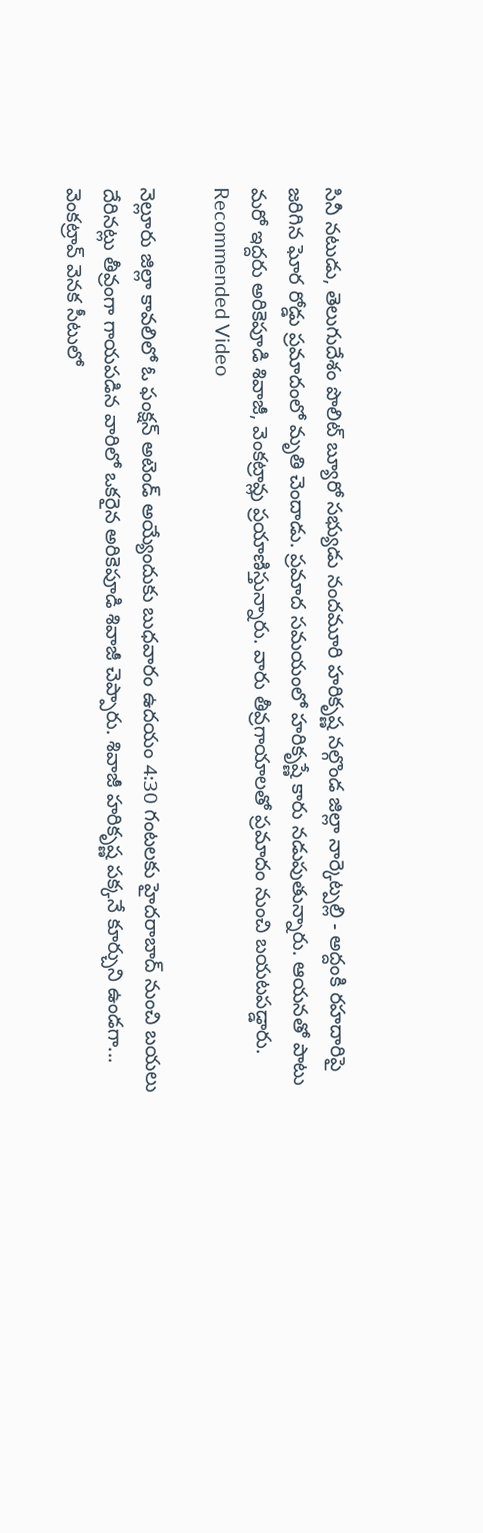సినీ నటుడు, తెలుగుదేశం పొలిట్ బ్యూరో సభ్యుడు నందమూరి హరికృష్ణ నల్గొండ జిల్లా నార్కెట్పల్లి - అద్దంకి రహదారిపై జరిగిన ఘోర రోడ్డు ప్రమాదంలో మృతి చెందాడు. ప్రమాద సమయంలో హరికృష్ణే కారు నడుపుతున్నారు. ఆయనతో పాటు మరో ఇద్దరు అరికెపూడి శివాజీ, వెంకట్రావ్లు ప్రయాణిస్తున్నారు. వారు తీవ్రగాయాలతో ప్రమాదం నుంచి బయటపడ్డారు.
Recommended Video

నెల్లూరు జిల్లా కావలిలో ఓ ఫంక్షన్ అటెండ్ అయ్యేందుకు బుధవారం ఉదయం 4:30 గంటలకు హైదరాబాద్ నుంచి బయలు దేరినట్లు తీవ్రంగా గాయపడిన వారిలో ఒకరైన అరికెపూడి శివాజీ చెప్పారు. శివాజీ హరికృష్ణ పక్కనే కూర్చుని ఉండగా... వెంకట్రావ్ వెనక సీటులో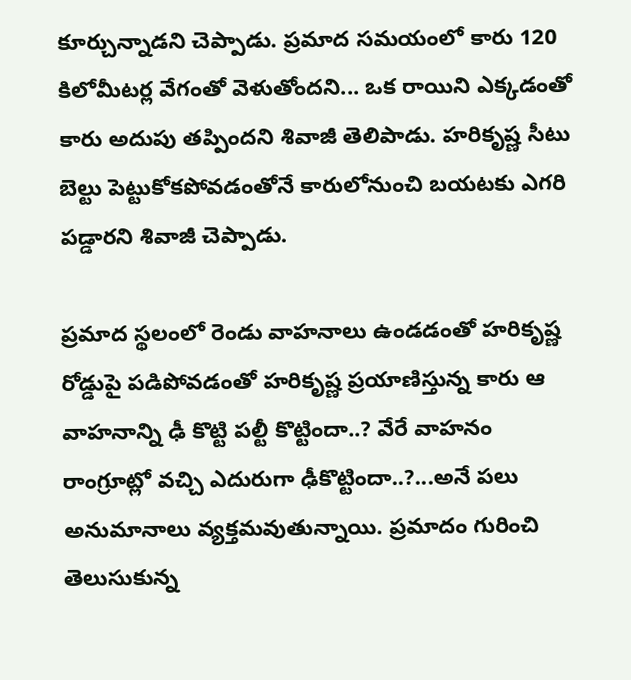కూర్చున్నాడని చెప్పాడు. ప్రమాద సమయంలో కారు 120 కిలోమీటర్ల వేగంతో వెళుతోందని... ఒక రాయిని ఎక్కడంతో కారు అదుపు తప్పిందని శివాజీ తెలిపాడు. హరికృష్ణ సీటు బెల్టు పెట్టుకోకపోవడంతోనే కారులోనుంచి బయటకు ఎగరి పడ్డారని శివాజీ చెప్పాడు.

ప్రమాద స్థలంలో రెండు వాహనాలు ఉండడంతో హరికృష్ణ రోడ్డుపై పడిపోవడంతో హరికృష్ణ ప్రయాణిస్తున్న కారు ఆ వాహనాన్ని ఢీ కొట్టి పల్టీ కొట్టిందా..? వేరే వాహనం రాంగ్రూట్లో వచ్చి ఎదురుగా ఢీకొట్టిందా..?...అనే పలు అనుమానాలు వ్యక్తమవుతున్నాయి. ప్రమాదం గురించి తెలుసుకున్న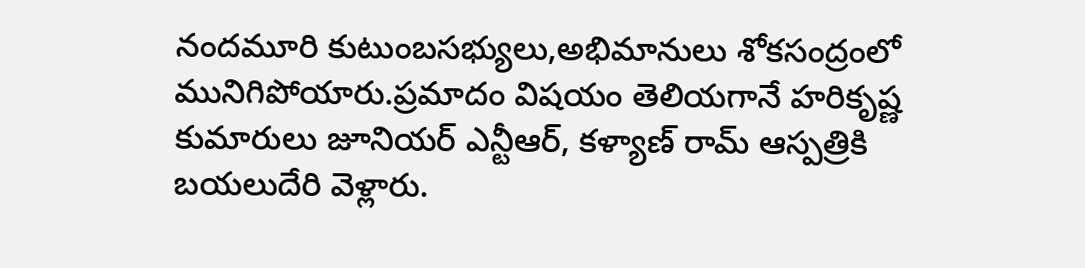నందమూరి కుటుంబసభ్యులు,అభిమానులు శోకసంద్రంలో మునిగిపోయారు.ప్రమాదం విషయం తెలియగానే హరికృష్ణ కుమారులు జూనియర్ ఎన్టీఆర్, కళ్యాణ్ రామ్ ఆస్పత్రికి బయలుదేరి వెళ్లారు.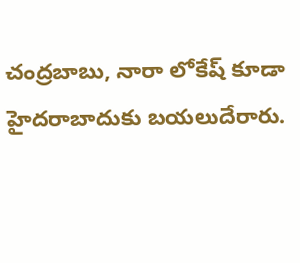చంద్రబాబు, నారా లోకేష్ కూడా హైదరాబాదుకు బయలుదేరారు.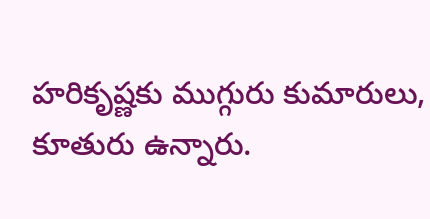హరికృష్ణకు ముగ్గురు కుమారులు, కూతురు ఉన్నారు.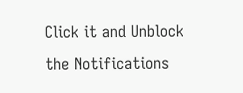Click it and Unblock the Notifications